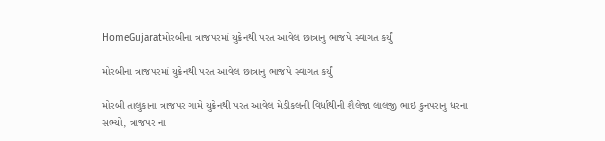HomeGujaratમોરબીના ત્રાજપરમાં યુક્રેનથી પરત આવેલ છાત્રાનુ ભાજપે સ્વાગત કર્યું

મોરબીના ત્રાજપરમાં યુક્રેનથી પરત આવેલ છાત્રાનુ ભાજપે સ્વાગત કર્યું

મોરબી તાલુકાના ત્રાજપર ગામે યુક્રેનથી પરત આવેલ મેડીકલની વિર્ધાથીની શૈલેજા લાલજી ભાઇ કુનપરાનુ ધરના સભ્યો, ત્રાજપર ના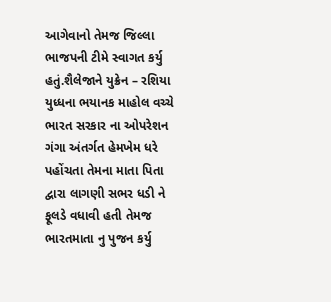આગેવાનો તેમજ જિલ્લા ભાજપની ટીમે સ્વાગત કર્યુ હતું.શૈલેજાને યુક્રેન – રશિયા યુધ્ધના ભયાનક માહોલ વચ્ચે ભારત સરકાર ના ઓપરેશન ગંગા અંતર્ગત હેમખેમ ધરે પહોંચતા તેમના માતા પિતા દ્વારા લાગણી સભર ધડી ને ફૂલડે વધાવી હતી તેમજ ભારતમાતા નુ પુજન કર્યુ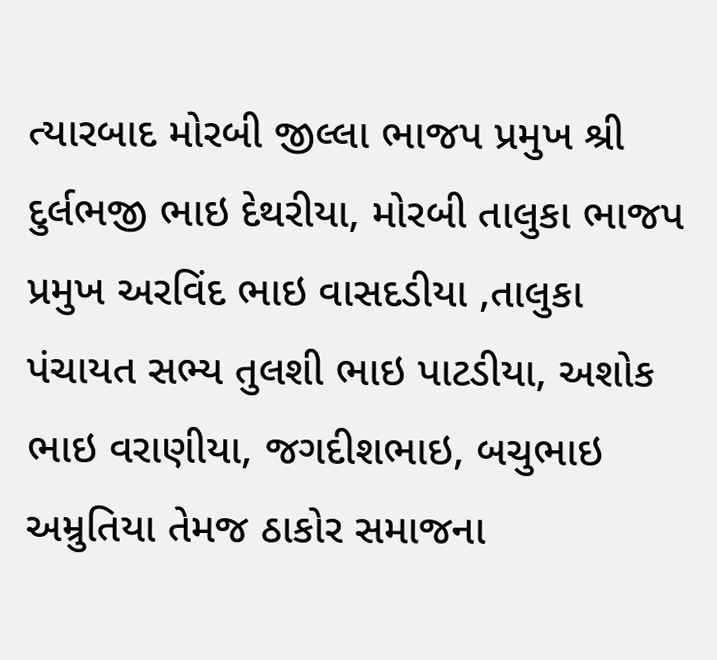ત્યારબાદ મોરબી જીલ્લા ભાજપ પ્રમુખ શ્રી દુર્લભજી ભાઇ દેથરીયા, મોરબી તાલુકા ભાજપ પ્રમુખ અરવિંદ ભાઇ વાસદડીયા ,તાલુકા પંચાયત સભ્ય તુલશી ભાઇ પાટડીયા, અશોક ભાઇ વરાણીયા, જગદીશભાઇ, બચુભાઇ અમ્રુતિયા તેમજ ઠાકોર સમાજના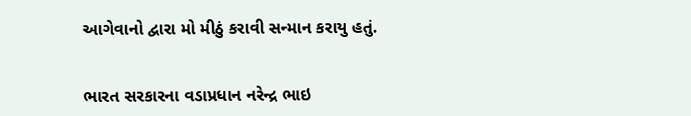આગેવાનો દ્વારા મો મીઠું કરાવી સન્માન કરાયુ હતું.


ભારત સરકારના વડાપ્રધાન નરેન્દ્ર ભાઇ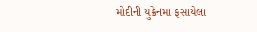મોદીની યુક્રેનમા ફસાયેલા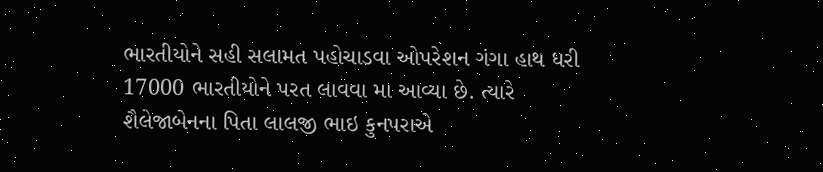ભારતીયોને સહી સલામત પહોચાડવા ઓપરેશન ગંગા હાથ ધરી 17000 ભારતીયોને પરત લાવવા મા આવ્યા છે. ત્યારે શૈલેજાબેનના પિતા લાલજી ભાઇ કુનપરાએ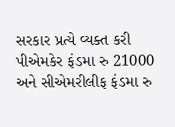સરકાર પ્રત્યે વ્યક્ત કરી પીએમકેર ફંડમા રુ 21000 અને સીએમરીલીફ ફંડમા રુ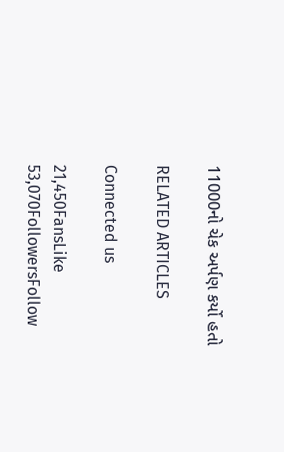11000નો ચેક અર્પણ કર્યો હતો

RELATED ARTICLES

Connected us

21,450FansLike
53,070FollowersFollow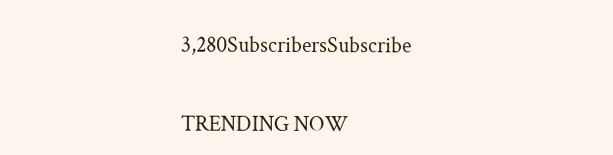3,280SubscribersSubscribe

TRENDING NOW